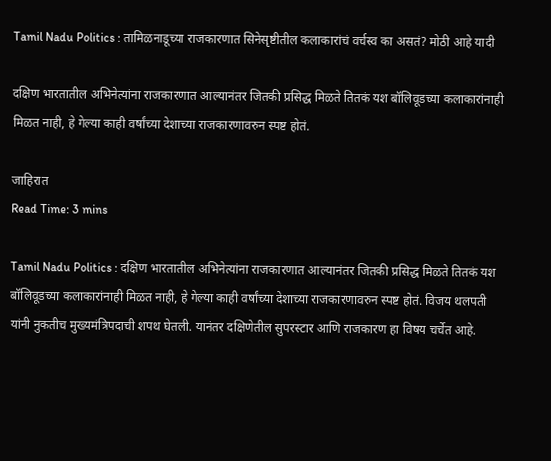Tamil Nadu Politics : तामिळनाडूच्या राजकारणात सिनेसृष्टीतील कलाकारांचं वर्चस्व का असतं? मोठी आहे यादी

दक्षिण भारतातील अभिनेत्यांना राजकारणात आल्यानंतर जितकी प्रसिद्ध मिळते तितकं यश बॉलिवूडच्या कलाकारांनाही मिळत नाही, हे गेल्या काही वर्षांच्या देशाच्या राजकारणावरुन स्पष्ट होतं.

जाहिरात
Read Time: 3 mins

Tamil Nadu Politics : दक्षिण भारतातील अभिनेत्यांना राजकारणात आल्यानंतर जितकी प्रसिद्ध मिळते तितकं यश बॉलिवूडच्या कलाकारांनाही मिळत नाही, हे गेल्या काही वर्षांच्या देशाच्या राजकारणावरुन स्पष्ट होतं. विजय थलपती यांनी नुकतीच मुख्यमंत्रि‍पदाची शपथ घेतली. यानंतर दक्षिणेतील सुपरस्टार आणि राजकारण हा विषय चर्चेत आहे.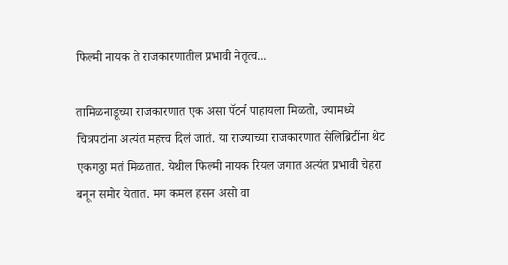फिल्मी नायक ते राजकारणातील प्रभावी नेतृत्व...

तामिळनाडूच्या राजकारणात एक असा पॅटर्न पाहायला मिळतो, ज्यामध्ये चित्रपटांना अत्यंत महत्त्व दिलं जातं. या राज्याच्या राजकारणात सेलिब्रिटींना थेट एकगठ्ठा मतं मिळतात. येथील फिल्मी नायक रियल जगात अत्यंत प्रभावी चेहरा बनून समोर येतात. मग कमल हसन असो वा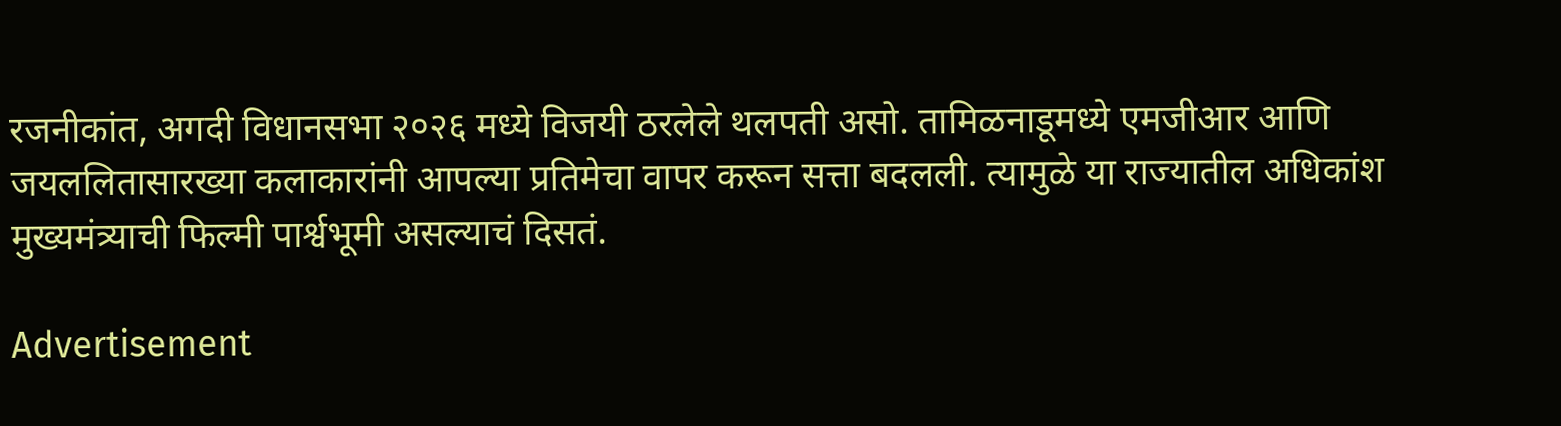रजनीकांत, अगदी विधानसभा २०२६ मध्ये विजयी ठरलेले थलपती असो. तामिळनाडूमध्ये एमजीआर आणि जयललितासारख्या कलाकारांनी आपल्या प्रतिमेचा वापर करून सत्ता बदलली. त्यामुळे या राज्यातील अधिकांश मुख्यमंत्र्याची फिल्मी पार्श्वभूमी असल्याचं दिसतं.

Advertisement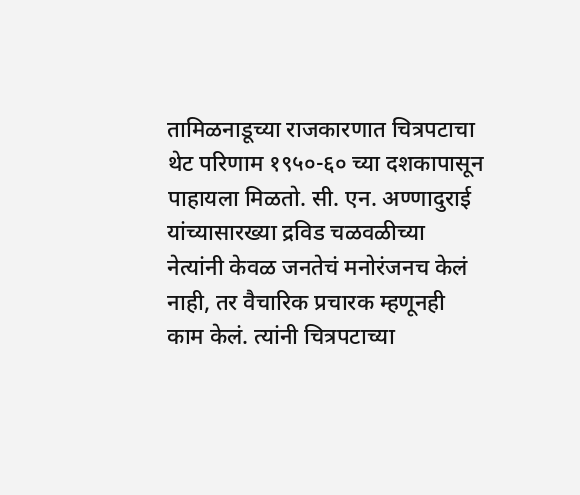तामिळनाडूच्या राजकारणात चित्रपटाचा थेट परिणाम १९५०-६० च्या दशकापासून पाहायला मिळतो. सी. एन. अण्णादुराई यांच्यासारख्या द्रविड चळवळीच्या नेत्यांनी केवळ जनतेचं मनोरंजनच केलं नाही, तर वैचारिक प्रचारक म्हणूनही काम केलं. त्यांनी चित्रपटाच्या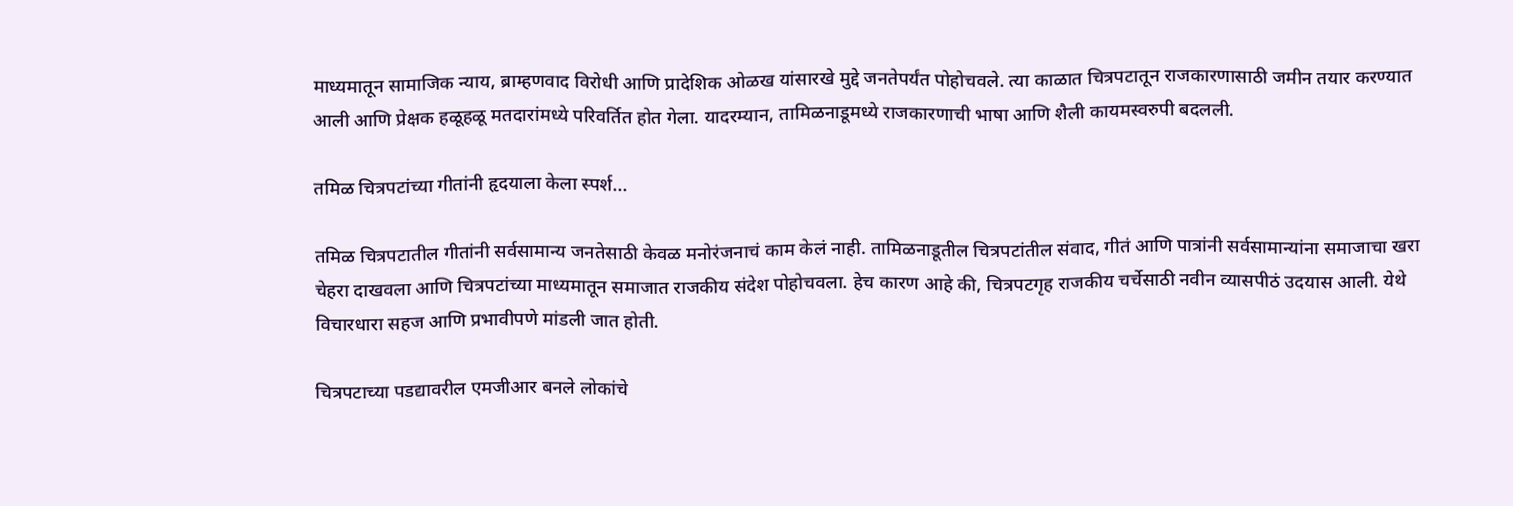माध्यमातून सामाजिक न्याय, ब्राम्हणवाद विरोधी आणि प्रादेशिक ओळख यांसारखे मुद्दे जनतेपर्यंत पोहोचवले. त्या काळात चित्रपटातून राजकारणासाठी जमीन तयार करण्यात आली आणि प्रेक्षक हळूहळू मतदारांमध्ये परिवर्तित होत गेला. यादरम्यान, तामिळनाडूमध्ये राजकारणाची भाषा आणि शैली कायमस्वरुपी बदलली.

तमिळ चित्रपटांच्या गीतांनी हृदयाला केला स्पर्श...

तमिळ चित्रपटातील गीतांनी सर्वसामान्य जनतेसाठी केवळ मनोरंजनाचं काम केलं नाही. तामिळनाडूतील चित्रपटांतील संवाद, गीतं आणि पात्रांनी सर्वसामान्यांना समाजाचा खरा चेहरा दाखवला आणि चित्रपटांच्या माध्यमातून समाजात राजकीय संदेश पोहोचवला. हेच कारण आहे की, चित्रपटगृह राजकीय चर्चेसाठी नवीन व्यासपीठं उदयास आली. येथे विचारधारा सहज आणि प्रभावीपणे मांडली जात होती.

चित्रपटाच्या पडद्यावरील एमजीआर बनले लोकांचे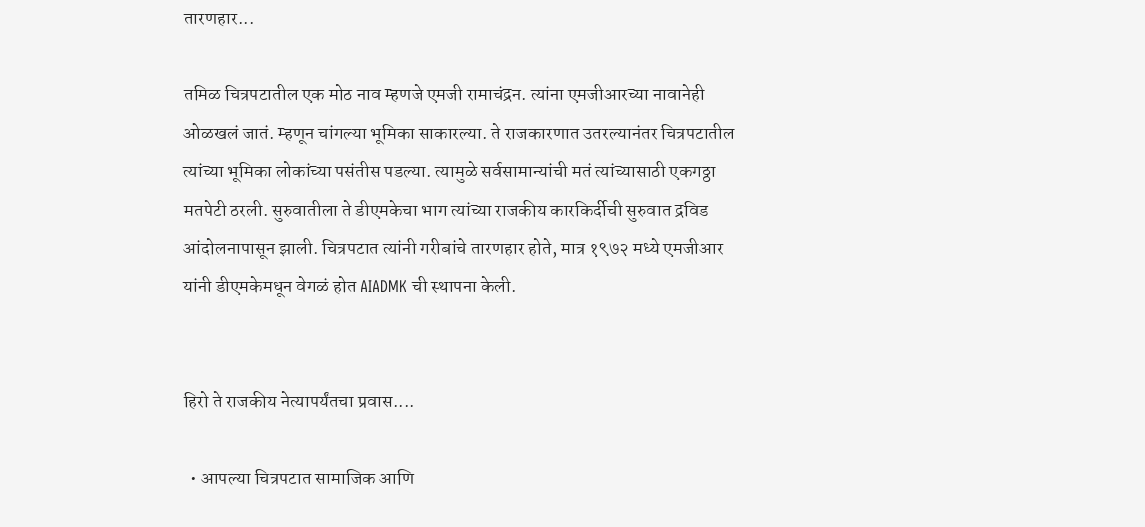तारणहार...

तमिळ चित्रपटातील एक मोठ नाव म्हणजे एमजी रामाचंद्रन. त्यांना एमजीआरच्या नावानेही ओळखलं जातं. म्हणून चांगल्या भूमिका साकारल्या. ते राजकारणात उतरल्यानंतर चित्रपटातील त्यांच्या भूमिका लोकांच्या पसंतीस पडल्या. त्यामुळे सर्वसामान्यांची मतं त्यांच्यासाठी एकगठ्ठा मतपेटी ठरली. सुरुवातीला ते डीएमकेचा भाग त्यांच्या राजकीय कारकि‍र्दीची सुरुवात द्रविड आंदोलनापासून झाली. चित्रपटात त्यांनी गरीबांचे तारणहार होते, मात्र १९७२ मध्ये एमजीआर यांनी डीएमकेमधून वेगळं होत AIADMK ची स्थापना केली.


हिरो ते राजकीय नेत्यापर्यंतचा प्रवास....

  • आपल्या चित्रपटात सामाजिक आणि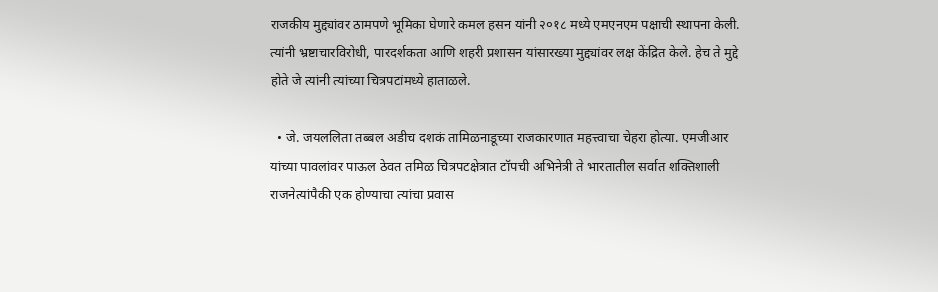राजकीय मुद्द्यांवर ठामपणे भूमिका घेणारे कमल हसन यांनी २०१८ मध्ये एमएनएम पक्षाची स्थापना केली. त्यांनी भ्रष्टाचारविरोधी, पारदर्शकता आणि शहरी प्रशासन यांसारख्या मुद्द्यांवर लक्ष केंद्रित केले. हेच ते मुद्दे होते जे त्यांनी त्यांच्या चित्रपटांमध्ये हाताळले.

  • जे. जयललिता तब्बल अडीच दशकं तामिळनाडूच्या राजकारणात महत्त्वाचा चेहरा होत्या. एमजीआर यांच्या पावलांवर पाऊल ठेवत तमिळ चित्रपटक्षेत्रात टॉपची अभिनेत्री ते भारतातील सर्वात शक्तिशाली राजनेत्यांपैकी एक होण्याचा त्यांचा प्रवास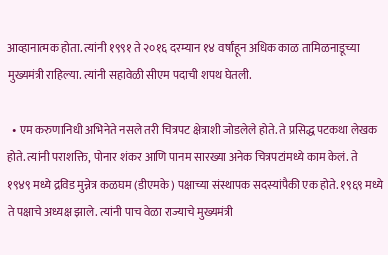आव्हानात्मक होता. त्यांनी १९९१ ते २०१६ दरम्यान १४ वर्षांहून अधिक काळ तामिळनाडूच्या मुख्यमंत्री राहिल्या. त्यांनी सहावेळी सीएम पदाची शपथ घेतली.

  • एम करुणानिधी अभिनेते नसले तरी चित्रपट क्षेत्राशी जोडलेले होते. ते प्रसिद्ध पटकथा लेखक होते. त्यांनी पराशक्ति, पोनार शंकर आणि पानम सारख्या अनेक चित्रपटांमध्ये काम केलं. ते १९४९ मध्ये द्रविड मुन्नेत्र कळघम (डीएमके) पक्षाच्या संस्थापक सदस्यांपैकी एक होते. १९६९ मध्ये ते पक्षाचे अध्यक्ष झाले. त्यांनी पाच वेळा राज्याचे मुख्यमंत्री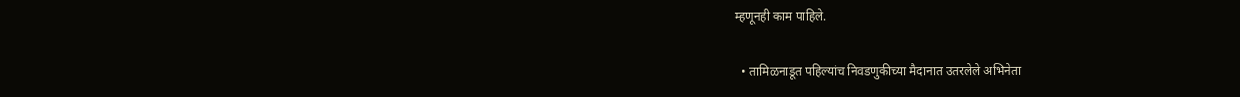म्हणूनही काम पाहिले.

  • तामिळनाडूत पहिल्यांच निवडणुकीच्या मैदानात उतरलेले अभिनेता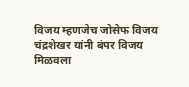विजय म्हणजेच जोसेफ विजय चंद्रशेखर यांनी बंपर विजय मिळवला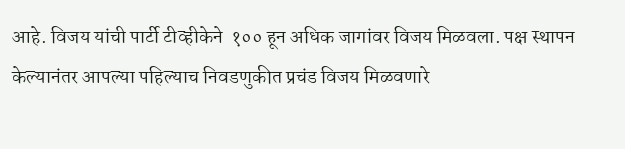आहे. विजय यांची पार्टी टीव्हीकेने  १०० हून अधिक जागांवर विजय मिळवला. पक्ष स्थापन केल्यानंतर आपल्या पहिल्याच निवडणुकीत प्रचंड विजय मिळवणारे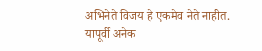अभिनेते विजय हे एकमेव नेते नाहीत. यापूर्वी अनेक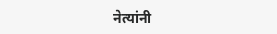नेत्यांनी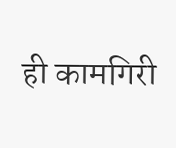ही कामगिरी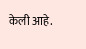केली आहे.